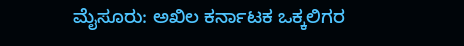ಮೈಸೂರು: ಅಖಿಲ ಕರ್ನಾಟಕ ಒಕ್ಕಲಿಗರ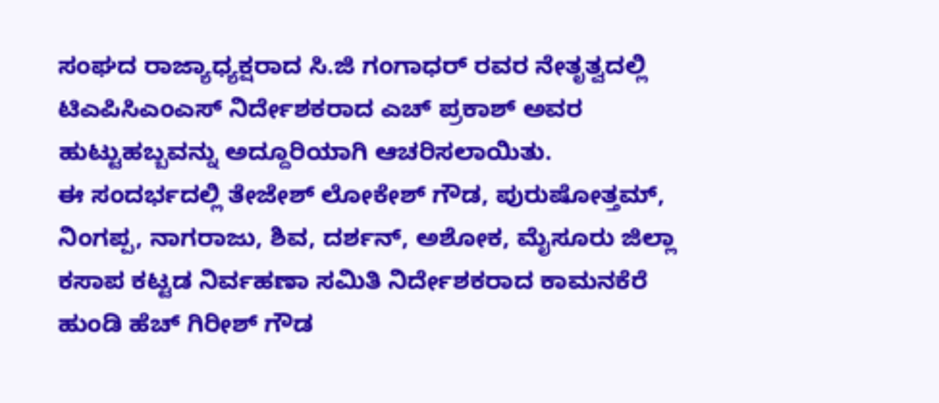ಸಂಘದ ರಾಜ್ಯಾಧ್ಯಕ್ಷರಾದ ಸಿ.ಜಿ ಗಂಗಾಧರ್ ರವರ ನೇತೃತ್ವದಲ್ಲಿ ಟಿಎಪಿಸಿಎಂಎಸ್ ನಿರ್ದೇಶಕರಾದ ಎಚ್ ಪ್ರಕಾಶ್ ಅವರ ಹುಟ್ಟುಹಬ್ಬವನ್ನು ಅದ್ದೂರಿಯಾಗಿ ಆಚರಿಸಲಾಯಿತು.
ಈ ಸಂದರ್ಭದಲ್ಲಿ ತೇಜೇಶ್ ಲೋಕೇಶ್ ಗೌಡ, ಪುರುಷೋತ್ತಮ್, ನಿಂಗಪ್ಪ, ನಾಗರಾಜು, ಶಿವ, ದರ್ಶನ್, ಅಶೋಕ, ಮೈಸೂರು ಜಿಲ್ಲಾ ಕಸಾಪ ಕಟ್ಟಡ ನಿರ್ವಹಣಾ ಸಮಿತಿ ನಿರ್ದೇಶಕರಾದ ಕಾಮನಕೆರೆ ಹುಂಡಿ ಹೆಚ್ ಗಿರೀಶ್ ಗೌಡ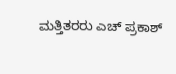ಮತ್ತಿತರರು ಎಚ್ ಪ್ರಕಾಶ್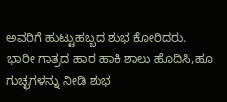ಅವರಿಗೆ ಹುಟ್ಟುಹಬ್ಬದ ಶುಭ ಕೋರಿದರು.
ಭಾರೀ ಗಾತ್ರದ ಹಾರ ಹಾಕಿ ಶಾಲು ಹೊದಿಸಿ,ಹೂ ಗುಚ್ಛಗಳನ್ನು ನೀಡಿ ಶುಭ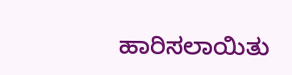ಹಾರಿಸಲಾಯಿತು